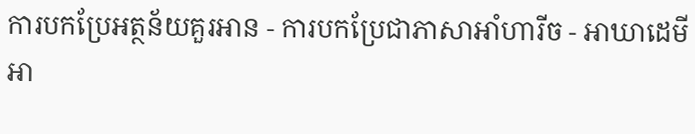ការបកប្រែអត្ថន័យគួរអាន - ការបកប្រែជាភាសាអាំហារីច - អាឃាដេមីអា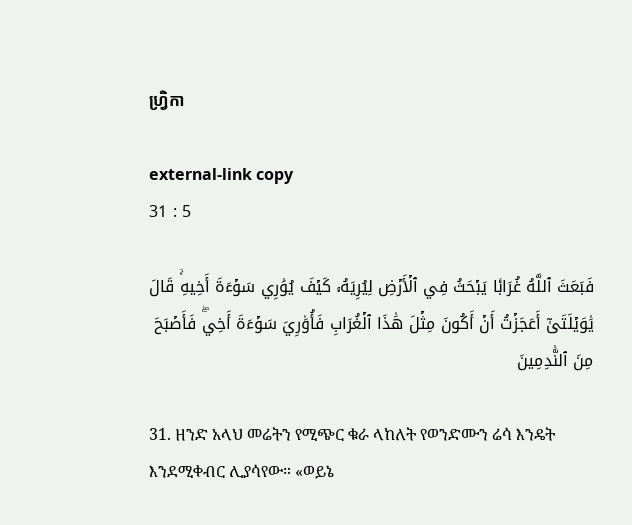ហ្វ្រិកា

external-link copy
31 : 5

فَبَعَثَ ٱللَّهُ غُرَابٗا يَبۡحَثُ فِي ٱلۡأَرۡضِ لِيُرِيَهُۥ كَيۡفَ يُوَٰرِي سَوۡءَةَ أَخِيهِۚ قَالَ يَٰوَيۡلَتَىٰٓ أَعَجَزۡتُ أَنۡ أَكُونَ مِثۡلَ هَٰذَا ٱلۡغُرَابِ فَأُوَٰرِيَ سَوۡءَةَ أَخِيۖ فَأَصۡبَحَ مِنَ ٱلنَّٰدِمِينَ

31. ዘንድ አላህ መሬትን የሚጭር ቁራ ላከለት የወንድሙን ሬሳ እንዴት እንደሚቀብር ሊያሳየው። «ወይኔ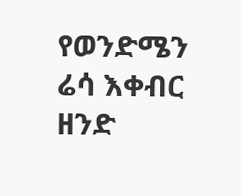የወንድሜን ሬሳ እቀብር ዘንድ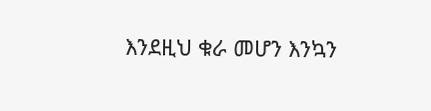እንደዚህ ቁራ መሆን እንኳን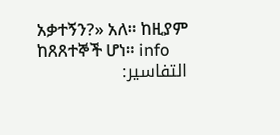አቃተኝን?» አለ። ከዚያም ከጸጸተኞች ሆነ። info
التفاسير: